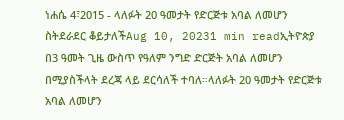ነሐሴ 4፣2015 - ላለፉት 20 ዓመታት የድርጅቱ አባል ለመሆን ስትደራደር ቆይታለችAug 10, 20231 min readኢትዮጵያ በ3 ዓመት ጊዜ ውስጥ የዓለም ንግድ ድርጅት አባል ለመሆን በሚያስችላት ደረጃ ላይ ደርሳለች ተባለ።ላለፉት 20 ዓመታት የድርጅቱ አባል ለመሆን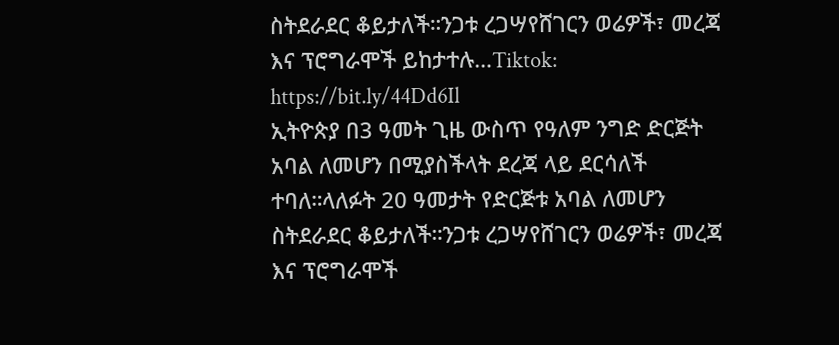ስትደራደር ቆይታለች።ንጋቱ ረጋሣየሸገርን ወሬዎች፣ መረጃ እና ፕሮግራሞች ይከታተሉ…Tiktok: https://bit.ly/44Dd6Il
ኢትዮጵያ በ3 ዓመት ጊዜ ውስጥ የዓለም ንግድ ድርጅት አባል ለመሆን በሚያስችላት ደረጃ ላይ ደርሳለች ተባለ።ላለፉት 20 ዓመታት የድርጅቱ አባል ለመሆን ስትደራደር ቆይታለች።ንጋቱ ረጋሣየሸገርን ወሬዎች፣ መረጃ እና ፕሮግራሞች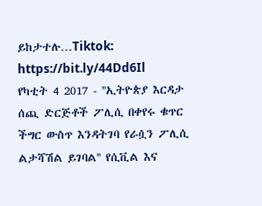ይከታተሉ…Tiktok: https://bit.ly/44Dd6Il
የካቲት 4 2017 - ''ኢትዮጵያ እርዳታ ሰጪ ድርጅቶች ፖሊሲ በቀየሩ ቁጥር ችግር ውስጥ እንዳትገባ የራሷን ፖሊሲ ልታሻሽል ይገባል'' የሲቪል እና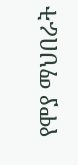የሞያ ማህበራት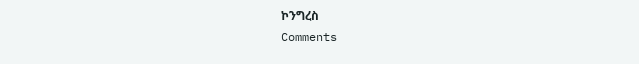ኮንግረስ
Comments